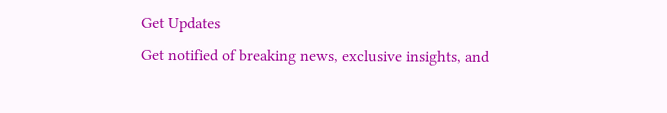Get Updates
Get notified of breaking news, exclusive insights, and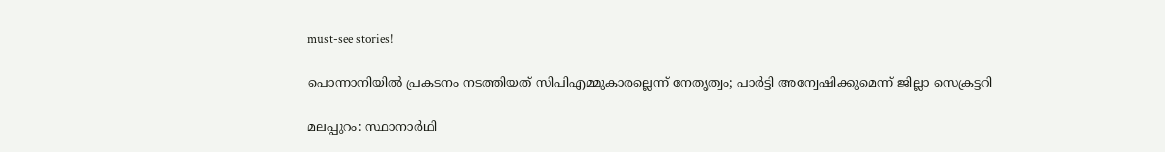must-see stories!

പൊന്നാനിയില്‍ പ്രകടനം നടത്തിയത് സിപിഎമ്മുകാരല്ലെന്ന് നേതൃത്വം; പാര്‍ട്ടി അന്വേഷിക്കുമെന്ന് ജില്ലാ സെക്രട്ടറി

മലപ്പുറം: സ്ഥാനാര്‍ഥി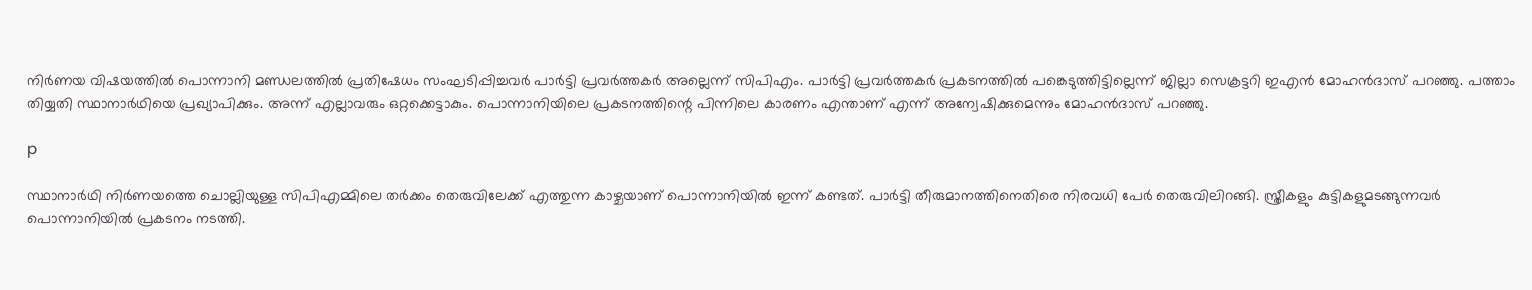നിര്‍ണയ വിഷയത്തില്‍ പൊന്നാനി മണ്ഡലത്തില്‍ പ്രതിഷേധം സംഘടിപ്പിച്ചവര്‍ പാര്‍ട്ടി പ്രവര്‍ത്തകര്‍ അല്ലെന്ന് സിപിഎം. പാര്‍ട്ടി പ്രവര്‍ത്തകര്‍ പ്രകടനത്തില്‍ പങ്കെടുത്തിട്ടില്ലെന്ന് ജില്ലാ സെക്രട്ടറി ഇഎന്‍ മോഹന്‍ദാസ് പറഞ്ഞു. പത്താം തിയ്യതി സ്ഥാനാര്‍ഥിയെ പ്രഖ്യാപിക്കും. അന്ന് എല്ലാവരും ഒറ്റക്കെട്ടാകും. പൊന്നാനിയിലെ പ്രകടനത്തിന്റെ പിന്നിലെ കാരണം എന്താണ് എന്ന് അന്വേഷിക്കുമെന്നും മോഹന്‍ദാസ് പറഞ്ഞു.

p

സ്ഥാനാര്‍ഥി നിര്‍ണയത്തെ ചൊല്ലിയുള്ള സിപിഎമ്മിലെ തര്‍ക്കം തെരുവിലേക്ക് എത്തുന്ന കാഴ്ചയാണ് പൊന്നാനിയില്‍ ഇന്ന് കണ്ടത്. പാര്‍ട്ടി തീരുമാനത്തിനെതിരെ നിരവധി പേര്‍ തെരുവിലിറങ്ങി. സ്ത്രീകളും കുട്ടികളുമടങ്ങുന്നവര്‍ പൊന്നാനിയില്‍ പ്രകടനം നടത്തി.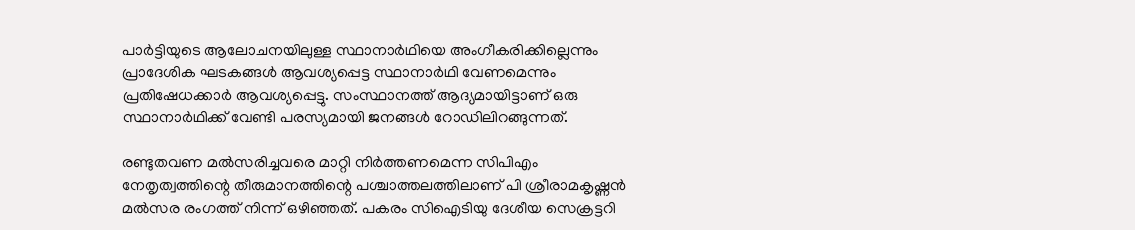പാര്‍ട്ടിയുടെ ആലോചനയിലുള്ള സ്ഥാനാര്‍ഥിയെ അംഗീകരിക്കില്ലെന്നും പ്രാദേശിക ഘടകങ്ങള്‍ ആവശ്യപ്പെട്ട സ്ഥാനാര്‍ഥി വേണമെന്നും പ്രതിഷേധക്കാര്‍ ആവശ്യപ്പെട്ടു. സംസ്ഥാനത്ത് ആദ്യമായിട്ടാണ് ഒരു സ്ഥാനാര്‍ഥിക്ക് വേണ്ടി പരസ്യമായി ജനങ്ങള്‍ റോഡിലിറങ്ങുന്നത്.

രണ്ടുതവണ മല്‍സരിച്ചവരെ മാറ്റി നിര്‍ത്തണമെന്ന സിപിഎം നേതൃത്വത്തിന്റെ തീരുമാനത്തിന്റെ പശ്ചാത്തലത്തിലാണ് പി ശ്രീരാമകൃഷ്ണന്‍ മല്‍സര രംഗത്ത് നിന്ന് ഒഴിഞ്ഞത്. പകരം സിഐടിയു ദേശീയ സെക്രട്ടറി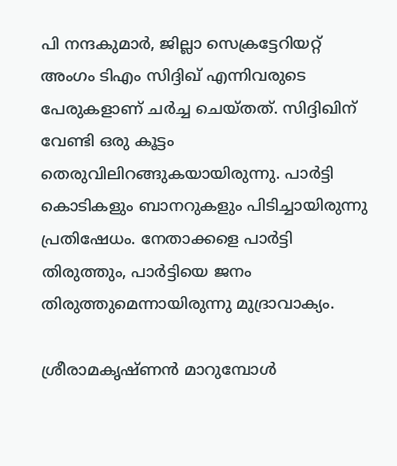പി നന്ദകുമാര്‍, ജില്ലാ സെക്രട്ടേറിയറ്റ് അംഗം ടിഎം സിദ്ദിഖ് എന്നിവരുടെ പേരുകളാണ് ചര്‍ച്ച ചെയ്തത്. സിദ്ദിഖിന് വേണ്ടി ഒരു കൂട്ടം തെരുവിലിറങ്ങുകയായിരുന്നു. പാര്‍ട്ടി കൊടികളും ബാനറുകളും പിടിച്ചായിരുന്നു പ്രതിഷേധം. നേതാക്കളെ പാര്‍ട്ടി തിരുത്തും, പാര്‍ട്ടിയെ ജനം തിരുത്തുമെന്നായിരുന്നു മുദ്രാവാക്യം.

ശ്രീരാമകൃഷ്ണന്‍ മാറുമ്പോള്‍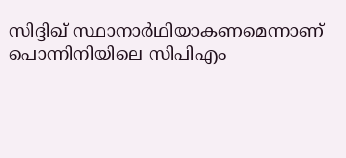സിദ്ദിഖ് സ്ഥാനാര്‍ഥിയാകണമെന്നാണ് പൊന്നിനിയിലെ സിപിഎം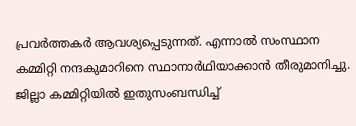പ്രവര്‍ത്തകര്‍ ആവശ്യപ്പെടുന്നത്. എന്നാല്‍ സംസ്ഥാന കമ്മിറ്റി നന്ദകുമാറിനെ സ്ഥാനാര്‍ഥിയാക്കാന്‍ തീരുമാനിച്ചു. ജില്ലാ കമ്മിറ്റിയില്‍ ഇതുസംബന്ധിച്ച്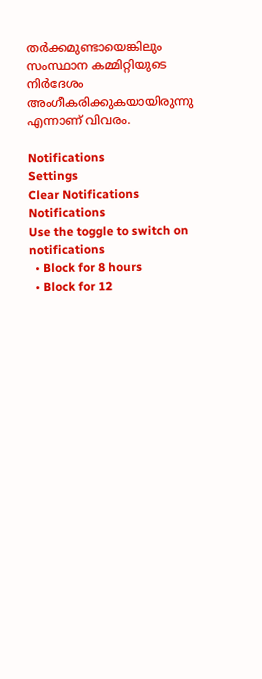തര്‍ക്കമുണ്ടായെങ്കിലും സംസ്ഥാന കമ്മിറ്റിയുടെ നിര്‍ദേശം അംഗീകരിക്കുകയായിരുന്നു എന്നാണ് വിവരം.

Notifications
Settings
Clear Notifications
Notifications
Use the toggle to switch on notifications
  • Block for 8 hours
  • Block for 12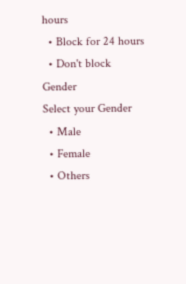hours
  • Block for 24 hours
  • Don't block
Gender
Select your Gender
  • Male
  • Female
  • Others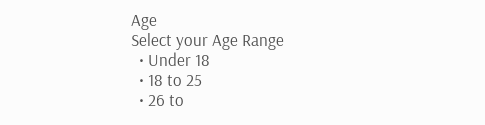Age
Select your Age Range
  • Under 18
  • 18 to 25
  • 26 to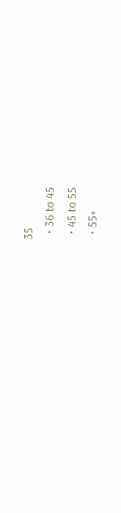35
  • 36 to 45
  • 45 to 55
  • 55+